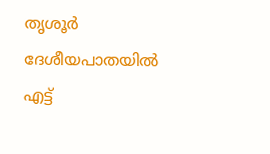തൃശൂർ ദേശീയപാതയിൽ എട്ട്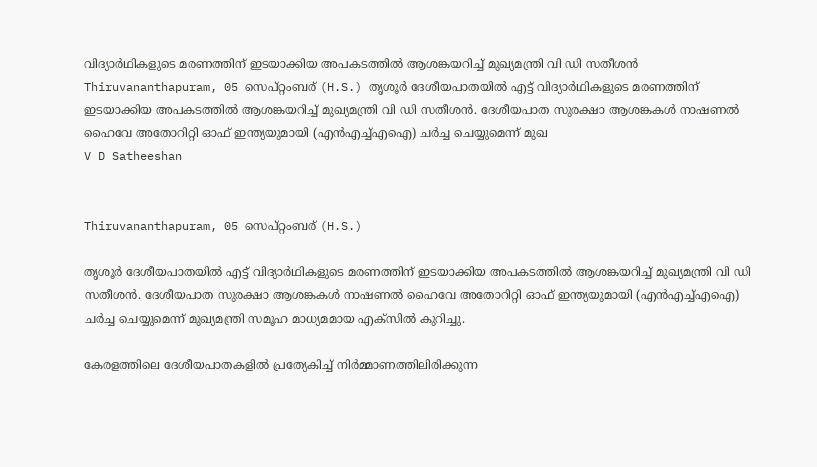വിദ്യാർഥികളുടെ മരണത്തിന് ഇടയാക്കിയ അപകടത്തിൽ ആശങ്കയറിച്ച് മുഖ്യമന്ത്രി വി ഡി സതീശൻ
Thiruvananthapuram, 05 സെപ്റ്റംബര് (H.S.) തൃശൂർ ദേശീയപാതയിൽ എട്ട് വിദ്യാർഥികളുടെ മരണത്തിന് ഇടയാക്കിയ അപകടത്തിൽ ആശങ്കയറിച്ച് മുഖ്യമന്ത്രി വി ഡി സതീശൻ. ദേശീയപാത സുരക്ഷാ ആശങ്കകൾ നാഷണൽ ഹൈവേ അതോറിറ്റി ഓഫ് ഇന്ത്യയുമായി (എൻഎച്ച്എഐ) ചർച്ച ചെയ്യുമെന്ന് മുഖ
V D Satheeshan


Thiruvananthapuram, 05 സെപ്റ്റംബര് (H.S.)

തൃശൂർ ദേശീയപാതയിൽ എട്ട് വിദ്യാർഥികളുടെ മരണത്തിന് ഇടയാക്കിയ അപകടത്തിൽ ആശങ്കയറിച്ച് മുഖ്യമന്ത്രി വി ഡി സതീശൻ. ദേശീയപാത സുരക്ഷാ ആശങ്കകൾ നാഷണൽ ഹൈവേ അതോറിറ്റി ഓഫ് ഇന്ത്യയുമായി (എൻഎച്ച്എഐ) ചർച്ച ചെയ്യുമെന്ന് മുഖ്യമന്ത്രി സമൂഹ മാധ്യമമായ എക്സിൽ കുറിച്ചു.

കേരളത്തിലെ ദേശീയപാതകളിൽ പ്രത്യേകിച്ച് നിർമ്മാണത്തിലിരിക്കുന്ന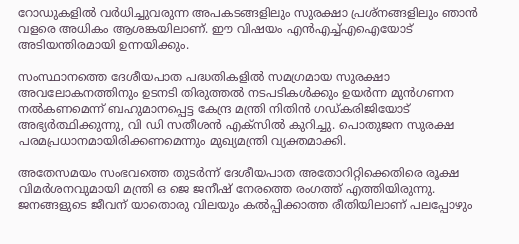റോഡുകളിൽ വർധിച്ചുവരുന്ന അപകടങ്ങളിലും സുരക്ഷാ പ്രശ്നങ്ങളിലും ഞാൻ വളരെ അധികം ആശങ്കയിലാണ്. ഈ വിഷയം എൻഎച്ച്എഐയോട് അടിയന്തിരമായി ഉന്നയിക്കും.

സംസ്ഥാനത്തെ ദേശീയപാത പദ്ധതികളിൽ സമഗ്രമായ സുരക്ഷാ അവലോകനത്തിനും ഉടനടി തിരുത്തൽ നടപടികൾക്കും ഉയർന്ന മുൻഗണന നൽകണമെന്ന് ബഹുമാനപ്പെട്ട കേന്ദ്ര മന്ത്രി നിതിൻ ഗഡ്കരിജിയോട് അഭ്യർത്ഥിക്കുന്നു, വി ഡി സതീശൻ എക്സിൽ കുറിച്ചു. പൊതുജന സുരക്ഷ പരമപ്രധാനമായിരിക്കണമെന്നും മുഖ്യമന്ത്രി വ്യക്തമാക്കി.

അതേസമയം സംഭവത്തെ തുടർന്ന് ദേശീയപാത അതോറിറ്റിക്കെതിരെ രൂക്ഷ വിമർശനവുമായി മന്ത്രി ഒ ജെ ജനീഷ് നേരത്തെ രംഗത്ത് എത്തിയിരുന്നു. ജനങ്ങളുടെ ജീവന് യാതൊരു വിലയും കൽപ്പിക്കാത്ത രീതിയിലാണ് പലപ്പോഴും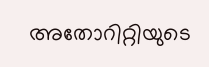അതോറിറ്റിയുടെ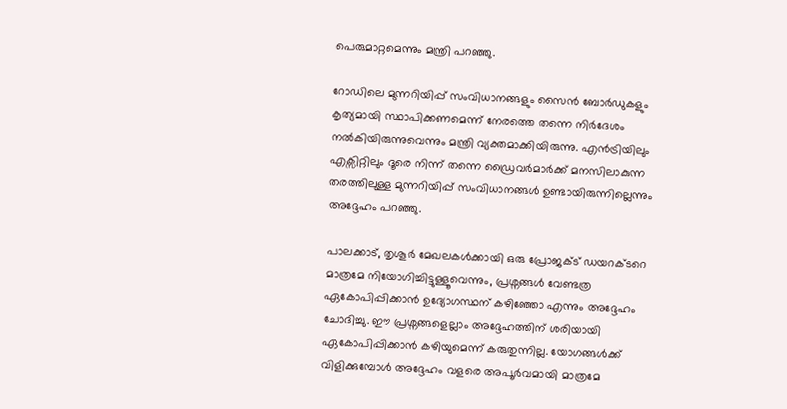പെരുമാറ്റമെന്നും മന്ത്രി പറഞ്ഞു.

റോഡിലെ മുന്നറിയിപ്പ് സംവിധാനങ്ങളും സൈൻ ബോർഡുകളും കൃത്യമായി സ്ഥാപിക്കണമെന്ന് നേരത്തെ തന്നെ നിർദേശം നൽകിയിരുന്നുവെന്നും മന്ത്രി വ്യക്തമാക്കിയിരുന്നു. എൻട്രിയിലും എക്സിറ്റിലും ദൂരെ നിന്ന് തന്നെ ഡ്രൈവർമാർക്ക് മനസിലാകുന്ന തരത്തിലുള്ള മുന്നറിയിപ്പ് സംവിധാനങ്ങൾ ഉണ്ടായിരുന്നില്ലെന്നും അദ്ദേഹം പറഞ്ഞു.

പാലക്കാട്, തൃശൂർ മേഖലകൾക്കായി ഒരു പ്രോജക്ട് ഡയറക്ടറെ മാത്രമേ നിയോഗിച്ചിട്ടുള്ളൂവെന്നും, പ്രശ്നങ്ങൾ വേണ്ടത്ര ഏകോപിപ്പിക്കാൻ ഉദ്യോഗസ്ഥന് കഴിഞ്ഞോ എന്നും അദ്ദേഹം ചോദിച്ചു. ഈ പ്രശ്നങ്ങളെല്ലാം അദ്ദേഹത്തിന് ശരിയായി ഏകോപിപ്പിക്കാൻ കഴിയുമെന്ന് കരുതുന്നില്ല. യോഗങ്ങൾക്ക് വിളിക്കുമ്പോൾ അദ്ദേഹം വളരെ അപൂർവമായി മാത്രമേ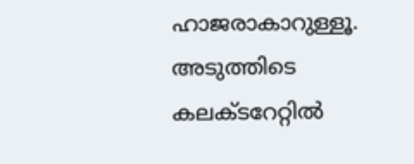ഹാജരാകാറുള്ളൂ. അടുത്തിടെ കലക്ടറേറ്റിൽ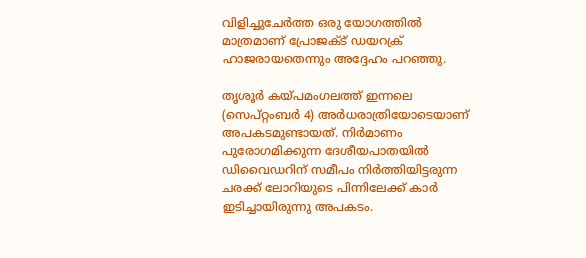വിളിച്ചുചേർത്ത ഒരു യോഗത്തിൽ മാത്രമാണ് പ്രോജക്ട് ഡയറക്ര് ഹാജരായതെന്നും അദ്ദേഹം പറഞ്ഞു.

തൃശൂർ കയ്പമംഗലത്ത് ഇന്നലെ (സെപ്റ്റംബർ 4) അർധരാത്രിയോടെയാണ് അപകടമുണ്ടായത്. നിർമാണം പുരോഗമിക്കുന്ന ദേശീയപാതയിൽ ഡിവൈഡറിന് സമീപം നിർത്തിയിട്ടരുന്ന ചരക്ക് ലോറിയുടെ പിന്നിലേക്ക് കാർ ഇടിച്ചായിരുന്നു അപകടം.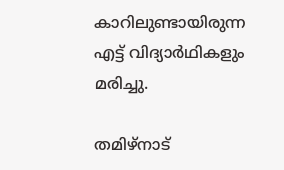കാറിലുണ്ടായിരുന്ന എട്ട് വിദ്യാർഥികളും മരിച്ചു.

തമിഴ്നാട്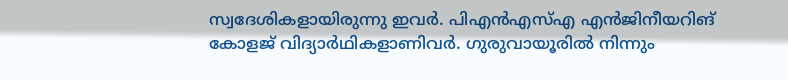സ്വദേശികളായിരുന്നു ഇവർ. പിഎൻഎസ്എ എൻജിനീയറിങ് കോളജ് വിദ്യാർഥികളാണിവർ. ഗുരുവായൂരിൽ നിന്നും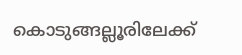കൊടുങ്ങല്ലൂരിലേക്ക്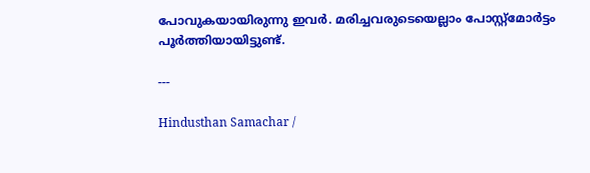പോവുകയായിരുന്നു ഇവർ. മരിച്ചവരുടെയെല്ലാം പോസ്റ്റ്മോർട്ടം പൂർത്തിയായിട്ടുണ്ട്.

---

Hindusthan Samachar /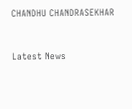CHANDHU CHANDRASEKHAR


Latest News